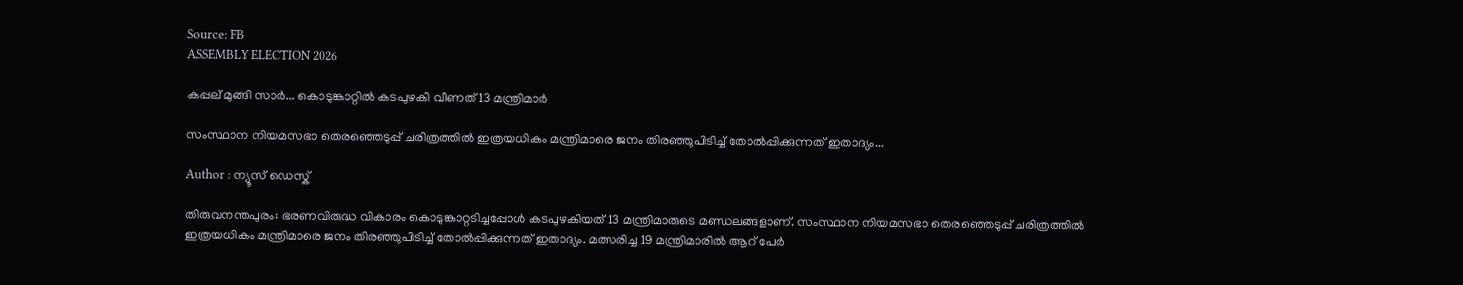Source: FB
ASSEMBLY ELECTION 2026

കപ്പല് മുങ്ങി സാർ... കൊടുങ്കാറ്റിൽ കടപുഴകി വീണത് 13 മന്ത്രിമാർ

സംസ്ഥാന നിയമസഭാ തെരഞ്ഞെടുപ്പ് ചരിത്രത്തില്‍ ഇത്രയധികം മന്ത്രിമാരെ ജനം തിരഞ്ഞുപിടിച്ച് തോല്‍പ്പിക്കുന്നത് ഇതാദ്യം...

Author : ന്യൂസ് ഡെസ്ക്

തിരുവനന്തപുരം: ഭരണവിരുദ്ധ വികാരം കൊടുങ്കാറ്റടിച്ചപ്പോള്‍ കടപുഴകിയത് 13 മന്ത്രിമാരുടെ മണ്ഡലങ്ങളാണ്. സംസ്ഥാന നിയമസഭാ തെരഞ്ഞെടുപ്പ് ചരിത്രത്തില്‍ ഇത്രയധികം മന്ത്രിമാരെ ജനം തിരഞ്ഞുപിടിച്ച് തോല്‍പ്പിക്കുന്നത് ഇതാദ്യം. മത്സരിച്ച 19 മന്ത്രിമാരില്‍ ആറ് പേര്‍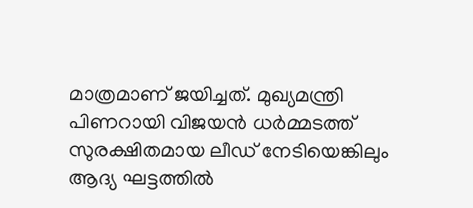മാത്രമാണ് ജയിച്ചത്. മുഖ്യമന്ത്രി പിണറായി വിജയന്‍ ധര്‍മ്മടത്ത് സുരക്ഷിതമായ ലീഡ് നേടിയെങ്കിലും ആദ്യ ഘട്ടത്തില്‍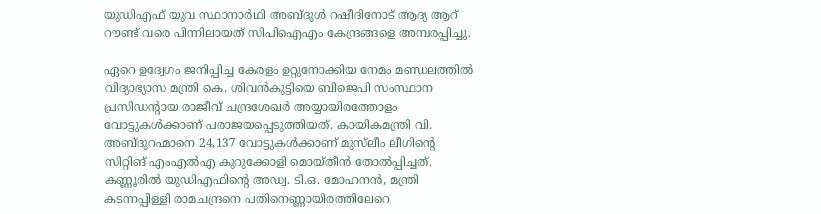യുഡിഎഫ് യുവ സ്ഥാനാര്‍ഥി അബ്ദുള്‍ റഷീദിനോട് ആദ്യ ആറ് റൗണ്ട് വരെ പിന്നിലായത് സിപിഐഎം കേന്ദ്രങ്ങളെ അമ്പരപ്പിച്ചു.

ഏറെ ഉദ്വേഗം ജനിപ്പിച്ച കേരളം ഉറ്റുനോക്കിയ നേമം മണ്ഡലത്തിൽ വിദ്യാഭ്യാസ മന്ത്രി കെ. ശിവൻകുട്ടിയെ ബിജെപി സംസ്ഥാന പ്രസിഡന്റായ രാജീവ് ചന്ദ്രശേഖർ അയ്യായിരത്തോളം വോട്ടുകൾക്കാണ് പരാജയപ്പെടുത്തിയത്. കായികമന്ത്രി വി. അബ്ദുറഹ്മാനെ 24,137 വോട്ടുകൾക്കാണ് മുസ്‍ലീം ലീഗിന്റെ സിറ്റിങ് എംഎൽഎ കുറുക്കോളി മൊയ്തീൻ തോൽപ്പിച്ചത്. കണ്ണൂരിൽ യുഡിഎഫിന്റെ അഡ്വ. ടി.ഒ. മോഹനൻ, മന്ത്രി കടന്നപ്പിള്ളി രാമചന്ദ്രനെ പതിനെണ്ണായിരത്തിലേറെ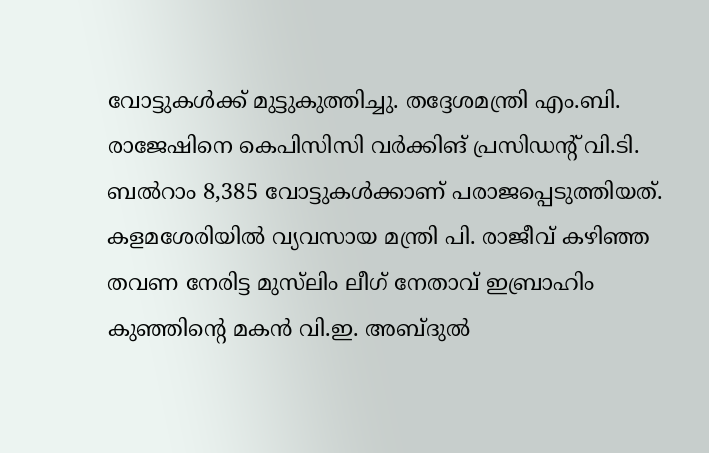വോട്ടുകൾക്ക് മുട്ടുകുത്തിച്ചു. തദ്ദേശമന്ത്രി എം.ബി. രാജേഷിനെ കെപിസിസി വർക്കിങ് പ്രസിഡന്റ് വി.ടി. ബൽറാം 8,385 വോട്ടുകൾക്കാണ് പരാജപ്പെടുത്തിയത്. കളമശേരിയിൽ വ്യവസായ മന്ത്രി പി. രാജീവ് കഴിഞ്ഞ തവണ നേരിട്ട മുസ്‍ലിം ലീഗ് നേതാവ് ഇബ്രാഹിം കുഞ്ഞിന്റെ മകൻ വി.ഇ. അബ്ദുൽ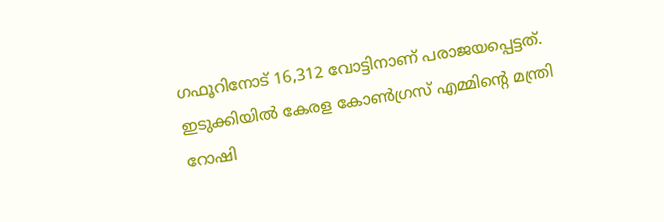ഗഫൂറിനോട് 16,312 വോട്ടിനാണ് പരാജയപ്പെട്ടത്. ഇടുക്കിയിൽ കേരള കോൺഗ്രസ് എമ്മിന്റെ മന്ത്രി റോഷി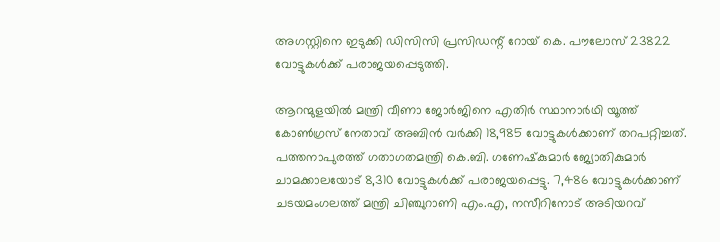അഗസ്റ്റിനെ ഇടുക്കി ഡിസിസി പ്രസിഡന്റ് റോയ് കെ. പൗലോസ് 23822 വോട്ടുകൾക്ക് പരാജയപ്പെടുത്തി.

ആറന്മുളയിൽ മന്ത്രി വീണാ ജോർജിനെ എതിർ സ്ഥാനാർഥി യൂത്ത് കോൺഗ്രസ് നേതാവ് അബിൻ വർക്കി 18,985 വോട്ടുകൾക്കാണ് തറപറ്റിച്ചത്. പത്തനാപുരത്ത് ഗതാഗതമന്ത്രി കെ.ബി. ഗണേഷ്‍കുമാർ ജ്യോതികുമാർ ചാമക്കാലയോട് 8,310 വോട്ടുകൾക്ക് പരാജയപ്പെട്ടു. 7,486 വോട്ടുകൾക്കാണ് ചടയമംഗലത്ത് മന്ത്രി ചിഞ്ചുറാണി എം.എ, നസീറിനോട് അടിയറവ്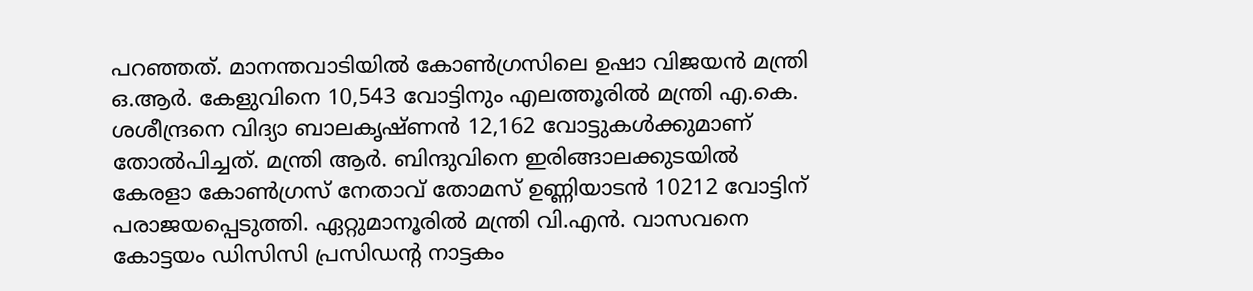പറഞ്ഞത്. മാനന്തവാടിയിൽ കോൺഗ്രസിലെ ഉഷാ വിജയൻ മന്ത്രി ഒ.ആർ. കേളുവിനെ 10,543 വോട്ടിനും എലത്തൂരിൽ മന്ത്രി എ.കെ. ശശീന്ദ്രനെ വിദ്യാ ബാലകൃഷ്ണൻ 12,162 വോട്ടുകൾക്കുമാണ് തോൽപിച്ചത്. മന്ത്രി ആർ. ബിന്ദുവിനെ ഇരിങ്ങാലക്കുടയിൽ കേരളാ കോൺഗ്രസ് നേതാവ് തോമസ് ഉണ്ണിയാടൻ 10212 വോട്ടിന് പരാജയപ്പെടുത്തി. ഏറ്റുമാനൂരിൽ മന്ത്രി വി.എൻ. വാസവനെ കോട്ടയം ഡിസിസി പ്രസിഡന്റ നാട്ടകം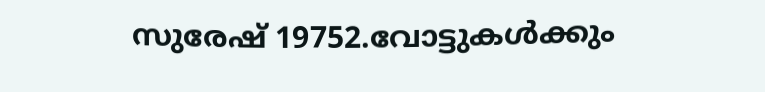സുരേഷ് 19752.വോട്ടുകൾക്കും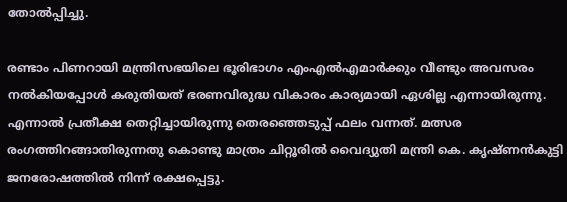തോൽപ്പിച്ചു.

രണ്ടാം പിണറായി മന്ത്രിസഭയിലെ ഭൂരിഭാഗം എംഎല്‍എമാര്‍ക്കും വീണ്ടും അവസരം നല്‍കിയപ്പോള്‍ കരുതിയത് ഭരണവിരുദ്ധ വികാരം കാര്യമായി ഏശില്ല എന്നായിരുന്നു. എന്നാല്‍ പ്രതീക്ഷ തെറ്റിച്ചായിരുന്നു തെരഞ്ഞെടുപ്പ് ഫലം വന്നത്. മത്സര രംഗത്തിറങ്ങാതിരുന്നതു കൊണ്ടു മാത്രം ചിറ്റൂരില്‍ വൈദ്യുതി മന്ത്രി കെ. കൃഷ്ണന്‍കുട്ടി ജനരോഷത്തില്‍ നിന്ന് രക്ഷപ്പെട്ടു.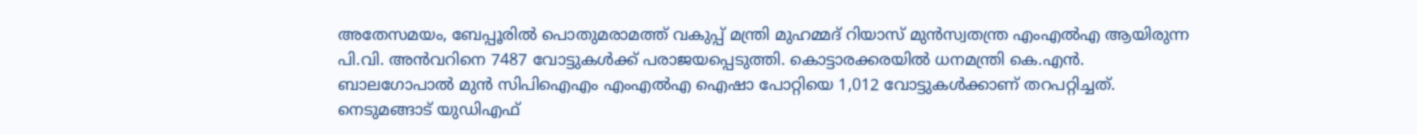അതേസമയം, ബേപ്പൂരിൽ പൊതുമരാമത്ത് വകുപ്പ് മന്ത്രി മുഹമ്മദ് റിയാസ് മുൻസ്വതന്ത്ര എംഎൽഎ ആയിരുന്ന പി.വി. അൻവറിനെ 7487 വോട്ടുകൾക്ക് പരാജയപ്പെടുത്തി. കൊട്ടാരക്കരയിൽ ധനമന്ത്രി കെ.എൻ. ബാലഗോപാൽ മുൻ സിപിഐഎം എംഎൽഎ ഐഷാ പോറ്റിയെ 1,012 വോട്ടുകൾക്കാണ് തറപറ്റിച്ചത്. നെടുമങ്ങാട് യുഡിഎഫ്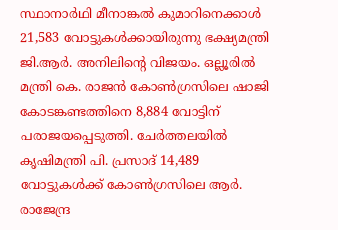സ്ഥാനാർഥി മീനാങ്കൽ കുമാറിനെക്കാൾ 21,583 വോട്ടുകൾക്കായിരുന്നു ഭക്ഷ്യമന്ത്രി ജി.ആർ. അനിലിന്റെ വിജയം. ഒല്ലൂരിൽ മന്ത്രി കെ. രാജൻ കോൺഗ്രസിലെ ഷാജി കോടങ്കണ്ടത്തിനെ 8,884 വോട്ടിന് പരാജയപ്പെടുത്തി. ചേർത്തലയിൽ കൃഷിമന്ത്രി പി. പ്രസാദ് 14,489 വോട്ടുകൾക്ക് കോൺഗ്രസിലെ ആർ. രാജേന്ദ്ര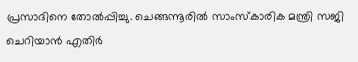പ്രസാദിനെ തോൽപ്പിച്ചു. ചെങ്ങന്നൂരിൽ സാംസ്കാരിക മന്ത്രി സജി ചെറിയാൻ എതിർ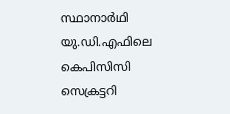സ്ഥാനാർഥി യു.ഡി.എഫിലെ കെപിസിസി സെക്രട്ടറി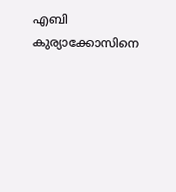എബി കുര്യാക്കോസിനെ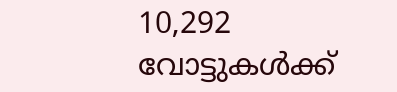10,292 വോട്ടുകൾക്ക്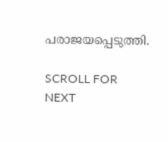പരാജയപ്പെടുത്തി.

SCROLL FOR NEXT